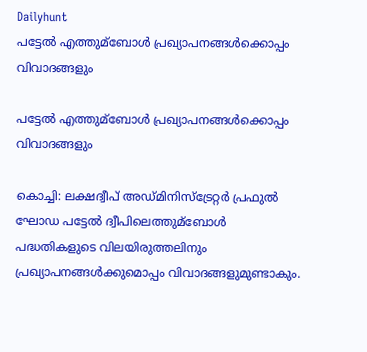Dailyhunt
പട്ടേല്‍ എത്തുമ്ബോള്‍ പ്രഖ്യാപനങ്ങള്‍ക്കൊപ്പം വിവാദങ്ങളും

പട്ടേല്‍ എത്തുമ്ബോള്‍ പ്രഖ്യാപനങ്ങള്‍ക്കൊപ്പം വിവാദങ്ങളും

കൊച്ചി: ലക്ഷദ്വീപ് അഡ്മിനിസ്ട്രേറ്റര്‍ പ്രഫുല്‍ ഘോഡ പട്ടേല്‍ ദ്വീപിലെത്തുമ്ബോള്‍ പദ്ധതികളുടെ വിലയിരുത്തലിനും പ്രഖ്യാപനങ്ങള്‍ക്കുമൊപ്പം വിവാദങ്ങളുമുണ്ടാകും.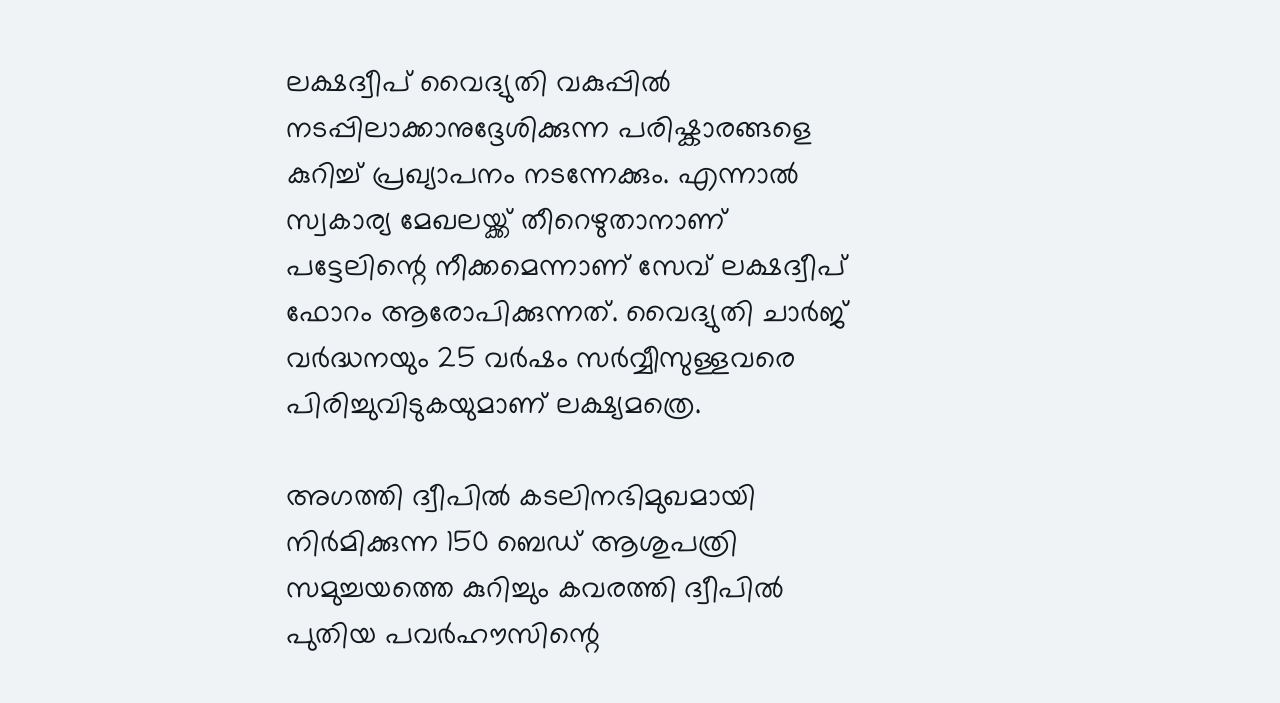ലക്ഷദ്വീപ് വൈദ്യുതി വകുപ്പില്‍ നടപ്പിലാക്കാനുദ്ദേശിക്കുന്ന പരിഷ്കാരങ്ങളെ കുറിച്ച്‌ പ്രഖ്യാപനം നടന്നേക്കും. എന്നാല്‍ സ്വകാര്യ മേഖലയ്ക്ക് തീറെഴുതാനാണ് പട്ടേലിന്റെ നീക്കമെന്നാണ് സേവ് ലക്ഷദ്വീപ് ഫോറം ആരോപിക്കുന്നത്. വൈദ്യുതി ചാര്‍ജ് വര്‍ദ്ധനയും 25 വര്‍ഷം സര്‍വ്വീസുള്ളവരെ പിരിച്ചുവിടുകയുമാണ് ലക്ഷ്യമത്രെ.

അഗത്തി ദ്വീപില്‍ കടലിനഭിമുഖമായി നിര്‍മിക്കുന്ന 150 ബെഡ് ആശുപത്രി സമുച്ചയത്തെ കുറിച്ചും കവരത്തി ദ്വീപില്‍ പുതിയ പവര്‍ഹൗസിന്റെ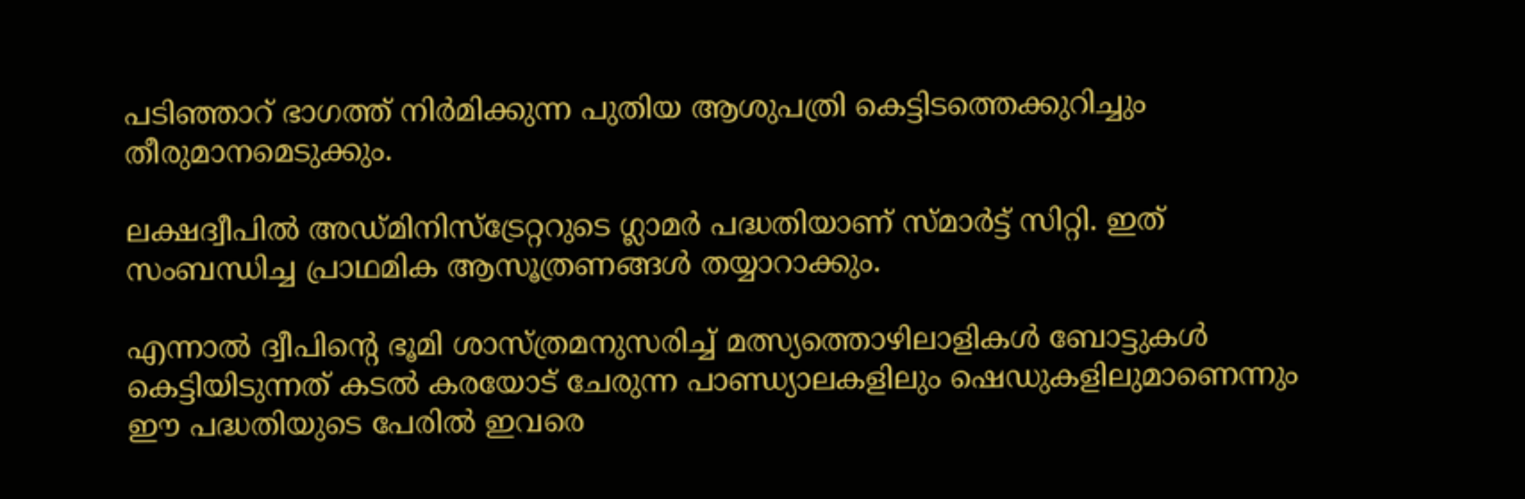പടിഞ്ഞാറ് ഭാഗത്ത് നിര്‍മിക്കുന്ന പുതിയ ആശുപത്രി കെട്ടിടത്തെക്കുറിച്ചും തീരുമാനമെടുക്കും.

ലക്ഷദ്വീപില്‍ അഡ്മിനിസ്ട്രേറ്ററുടെ ഗ്ലാമര്‍ പദ്ധതിയാണ് സ്മാര്‍ട്ട് സിറ്റി. ഇത് സംബന്ധിച്ച പ്രാഥമിക ആസൂത്രണങ്ങള്‍ തയ്യാറാക്കും.

എന്നാല്‍ ദ്വീപിന്റെ ഭൂമി ശാസ്ത്രമനുസരിച്ച്‌ മത്സ്യത്തൊഴിലാളികള്‍ ബോട്ടുകള്‍ കെട്ടിയിടുന്നത് കടല്‍ കരയോട് ചേരുന്ന പാണ്ഡ്യാലകളിലും ഷെഡുകളിലുമാണെന്നും ഈ പദ്ധതിയുടെ പേരില്‍ ഇവരെ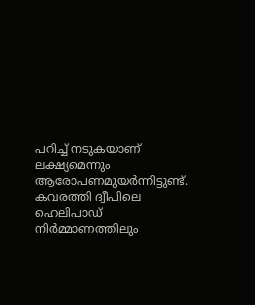പറിച്ച്‌ നടുകയാണ് ലക്ഷ്യമെന്നും ആരോപണമുയര്‍ന്നിട്ടുണ്ട്. കവരത്തി ദ്വീപിലെ ഹെലിപാഡ് നിര്‍മ്മാണത്തിലും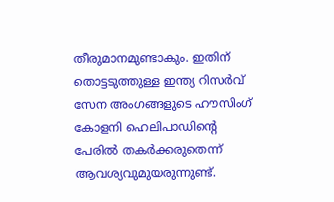തീരുമാനമുണ്ടാകും. ഇതിന് തൊട്ടടുത്തുള്ള ഇന്ത്യ റിസര്‍വ് സേന അംഗങ്ങളുടെ ഹൗസിംഗ് കോളനി ഹെലിപാഡിന്റെ പേരില്‍ തകര്‍ക്കരുതെന്ന് ആവശ്യവുമുയരുന്നുണ്ട്.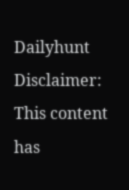Dailyhunt
Disclaimer: This content has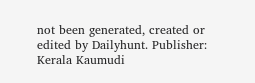not been generated, created or edited by Dailyhunt. Publisher: Kerala Kaumudi